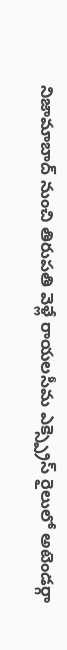నిజామాబాద్ నుంచి తిరుపతి వెళ్లే రాయలసీమ ఎక్స్ప్రెస్ రైలులో అటెండర్గా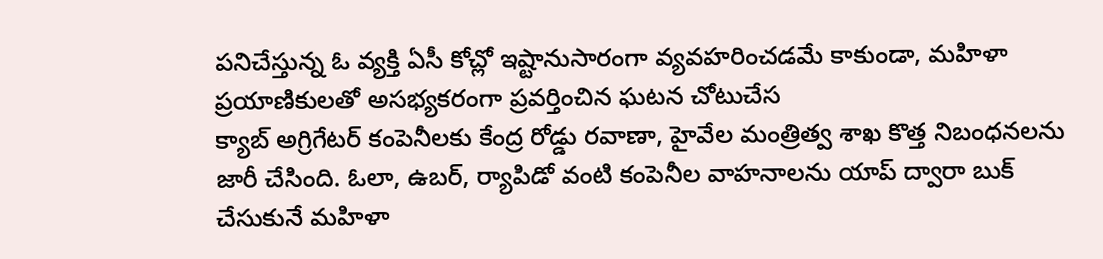పనిచేస్తున్న ఓ వ్యక్తి ఏసీ కోచ్లో ఇష్టానుసారంగా వ్యవహరించడమే కాకుండా, మహిళా ప్రయాణికులతో అసభ్యకరంగా ప్రవర్తించిన ఘటన చోటుచేస
క్యాబ్ అగ్రిగేటర్ కంపెనీలకు కేంద్ర రోడ్డు రవాణా, హైవేల మంత్రిత్వ శాఖ కొత్త నిబంధనలను జారీ చేసింది. ఓలా, ఉబర్, ర్యాపిడో వంటి కంపెనీల వాహనాలను యాప్ ద్వారా బుక్ చేసుకునే మహిళా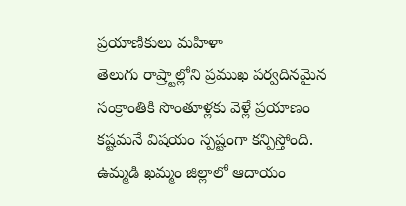ప్రయాణికులు మహిళా
తెలుగు రాష్ర్టాల్లోని ప్రముఖ పర్వదినమైన సంక్రాంతికి సొంతూళ్లకు వెళ్లే ప్రయాణం కష్టమనే విషయం స్పష్టంగా కన్పిస్తోంది. ఉమ్మడి ఖమ్మం జిల్లాలో ఆదాయం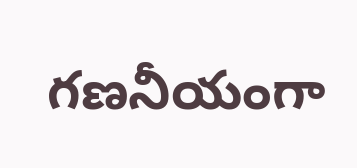గణనీయంగా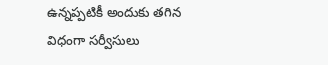ఉన్నప్పటికీ అందుకు తగిన విధంగా సర్వీసులు